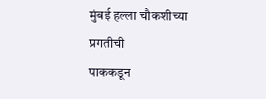मुंबई हल्ला चौकशीच्या प्रगतीची
पाककडून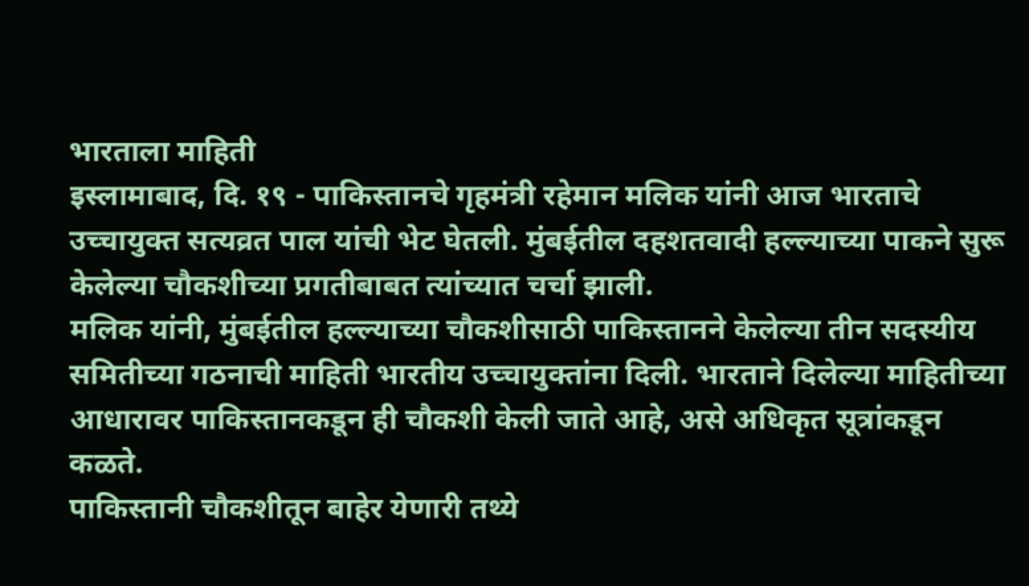भारताला माहिती
इस्लामाबाद, दि. १९ - पाकिस्तानचे गृहमंत्री रहेमान मलिक यांनी आज भारताचे उच्चायुक्त सत्यव्रत पाल यांची भेट घेतली. मुंबईतील दहशतवादी हल्ल्याच्या पाकने सुरू केलेल्या चौकशीच्या प्रगतीबाबत त्यांच्यात चर्चा झाली.
मलिक यांनी, मुंबईतील हल्ल्याच्या चौकशीसाठी पाकिस्तानने केलेल्या तीन सदस्यीय समितीच्या गठनाची माहिती भारतीय उच्चायुक्तांना दिली. भारताने दिलेल्या माहितीच्या आधारावर पाकिस्तानकडून ही चौकशी केली जाते आहे, असे अधिकृत सूत्रांकडून कळते.
पाकिस्तानी चौकशीतून बाहेर येणारी तथ्ये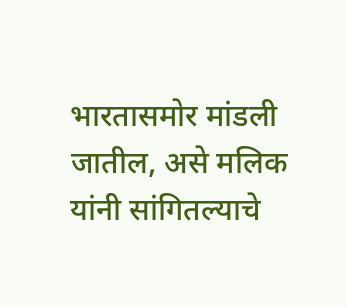भारतासमोर मांडली जातील, असे मलिक यांनी सांगितल्याचे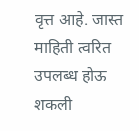वृत्त आहे. जास्त माहिती त्वरित उपलब्ध होऊ शकली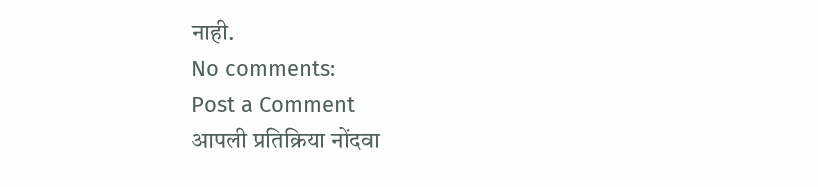नाही.
No comments:
Post a Comment
आपली प्रतिक्रिया नोंदवा